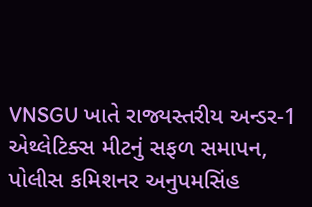VNSGU ખાતે રાજ્યસ્તરીય અન્ડર-1 એથ્લેટિક્સ મીટનું સફળ સમાપન, પોલીસ કમિશનર અનુપમસિંહ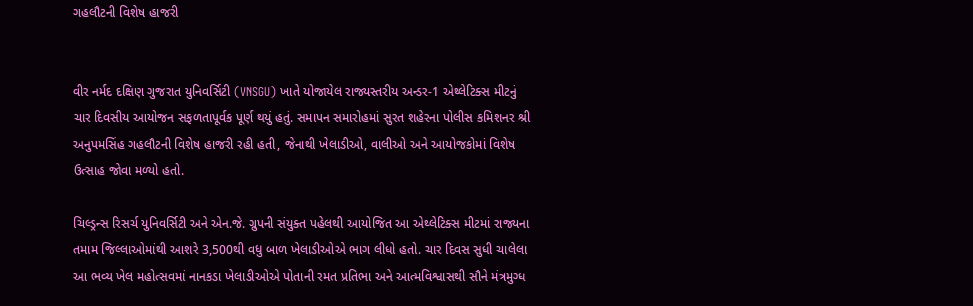ગહલૌટની વિશેષ હાજરી


વીર નર્મદ દક્ષિણ ગુજરાત યુનિવર્સિટી (VNSGU) ખાતે યોજાયેલ રાજ્યસ્તરીય અન્ડર-1 એથ્લેટિક્સ મીટનું ચાર દિવસીય આયોજન સફળતાપૂર્વક પૂર્ણ થયું હતું. સમાપન સમારોહમાં સુરત શહેરના પોલીસ કમિશનર શ્રી અનુપમસિંહ ગહલૌટની વિશેષ હાજરી રહી હતી, જેનાથી ખેલાડીઓ, વાલીઓ અને આયોજકોમાં વિશેષ ઉત્સાહ જોવા મળ્યો હતો.

ચિલ્ડ્રન્સ રિસર્ચ યુનિવર્સિટી અને એન.જે. ગ્રુપની સંયુક્ત પહેલથી આયોજિત આ એથ્લેટિક્સ મીટમાં રાજ્યના તમામ જિલ્લાઓમાંથી આશરે 3,500થી વધુ બાળ ખેલાડીઓએ ભાગ લીધો હતો. ચાર દિવસ સુધી ચાલેલા આ ભવ્ય ખેલ મહોત્સવમાં નાનકડા ખેલાડીઓએ પોતાની રમત પ્રતિભા અને આત્મવિશ્વાસથી સૌને મંત્રમુગ્ધ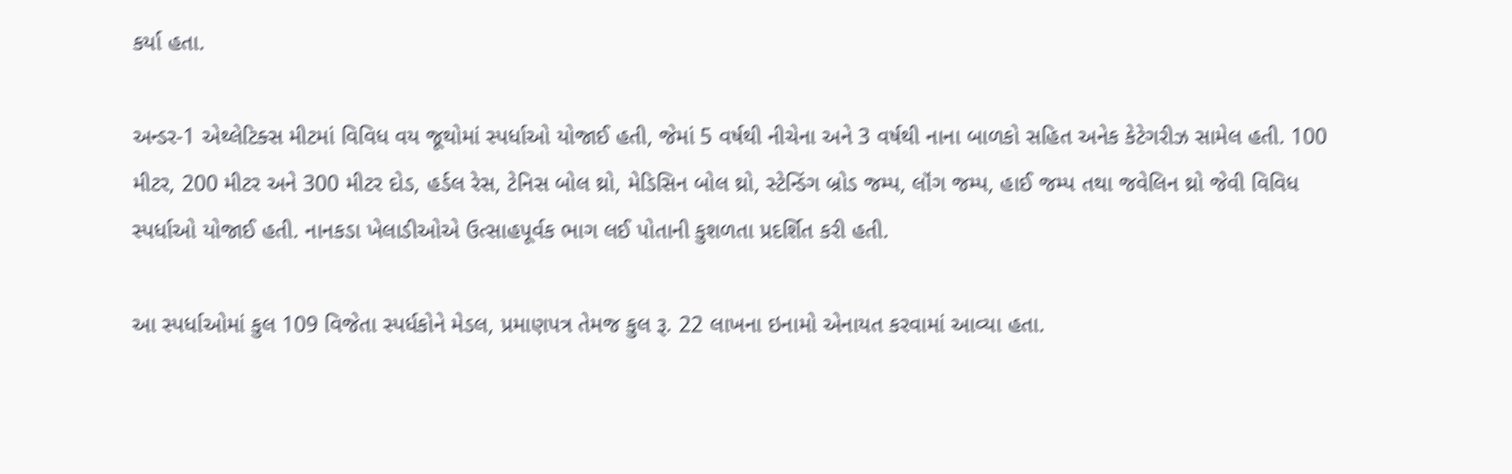કર્યા હતા.

અન્ડર-1 એથ્લેટિક્સ મીટમાં વિવિધ વય જૂથોમાં સ્પર્ધાઓ યોજાઈ હતી, જેમાં 5 વર્ષથી નીચેના અને 3 વર્ષથી નાના બાળકો સહિત અનેક કેટેગરીઝ સામેલ હતી. 100 મીટર, 200 મીટર અને 300 મીટર દોડ, હર્ડલ રેસ, ટેનિસ બોલ થ્રો, મેડિસિન બોલ થ્રો, સ્ટેન્ડિંગ બ્રોડ જમ્પ, લૉંગ જમ્પ, હાઈ જમ્પ તથા જવેલિન થ્રો જેવી વિવિધ સ્પર્ધાઓ યોજાઈ હતી. નાનકડા ખેલાડીઓએ ઉત્સાહપૂર્વક ભાગ લઈ પોતાની કુશળતા પ્રદર્શિત કરી હતી.

આ સ્પર્ધાઓમાં કુલ 109 વિજેતા સ્પર્ધકોને મેડલ, પ્રમાણપત્ર તેમજ કુલ રૂ. 22 લાખના ઇનામો એનાયત કરવામાં આવ્યા હતા.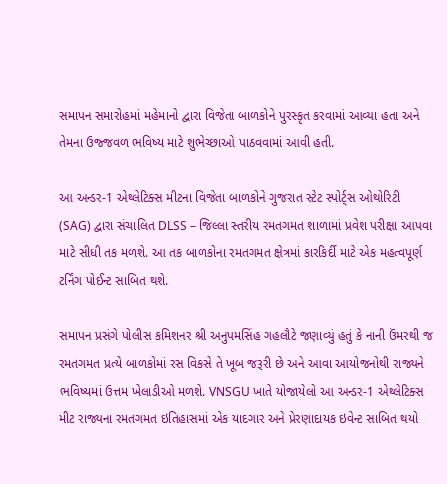સમાપન સમારોહમાં મહેમાનો દ્વારા વિજેતા બાળકોને પુરસ્કૃત કરવામાં આવ્યા હતા અને તેમના ઉજ્જવળ ભવિષ્ય માટે શુભેચ્છાઓ પાઠવવામાં આવી હતી.

આ અન્ડર-1 એથ્લેટિક્સ મીટના વિજેતા બાળકોને ગુજરાત સ્ટેટ સ્પોર્ટ્સ ઓથોરિટી (SAG) દ્વારા સંચાલિત DLSS – જિલ્લા સ્તરીય રમતગમત શાળામાં પ્રવેશ પરીક્ષા આપવા માટે સીધી તક મળશે. આ તક બાળકોના રમતગમત ક્ષેત્રમાં કારકિર્દી માટે એક મહત્વપૂર્ણ ટર્નિંગ પોઈન્ટ સાબિત થશે.

સમાપન પ્રસંગે પોલીસ કમિશનર શ્રી અનુપમસિંહ ગહલૌટે જણાવ્યું હતું કે નાની ઉંમરથી જ રમતગમત પ્રત્યે બાળકોમાં રસ વિકસે તે ખૂબ જરૂરી છે અને આવા આયોજનોથી રાજ્યને ભવિષ્યમાં ઉત્તમ ખેલાડીઓ મળશે. VNSGU ખાતે યોજાયેલો આ અન્ડર-1 એથ્લેટિક્સ મીટ રાજ્યના રમતગમત ઇતિહાસમાં એક યાદગાર અને પ્રેરણાદાયક ઇવેન્ટ સાબિત થયો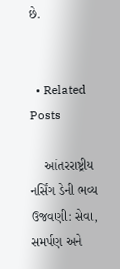છે.


  • Related Posts

    આંતરરાષ્ટ્રીય નર્સિંગ ડેની ભવ્ય ઉજવણી: સેવા, સમર્પણ અને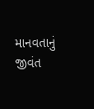માનવતાનું જીવંત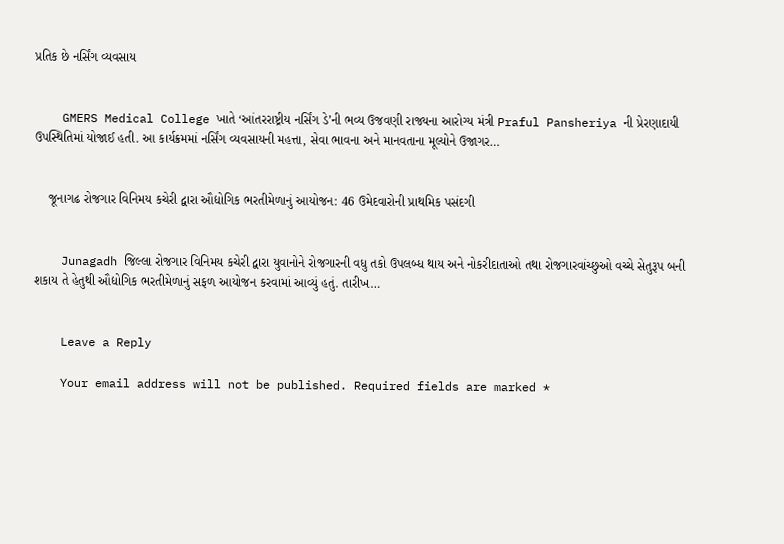પ્રતિક છે નર્સિંગ વ્યવસાય


    GMERS Medical College ખાતે ‘આંતરરાષ્ટ્રીય નર્સિંગ ડે’ની ભવ્ય ઉજવણી રાજ્યના આરોગ્ય મંત્રી Praful Pansheriya ની પ્રેરણાદાયી ઉપસ્થિતિમાં યોજાઈ હતી. આ કાર્યક્રમમાં નર્સિંગ વ્યવસાયની મહત્તા, સેવા ભાવના અને માનવતાના મૂલ્યોને ઉજાગર…


    જૂનાગઢ રોજગાર વિનિમય કચેરી દ્વારા ઔદ્યોગિક ભરતીમેળાનું આયોજન: 46 ઉમેદવારોની પ્રાથમિક પસંદગી


    Junagadh જિલ્લા રોજગાર વિનિમય કચેરી દ્વારા યુવાનોને રોજગારની વધુ તકો ઉપલબ્ધ થાય અને નોકરીદાતાઓ તથા રોજગારવાંચ્છુઓ વચ્ચે સેતુરૂપ બની શકાય તે હેતુથી ઔદ્યોગિક ભરતીમેળાનું સફળ આયોજન કરવામાં આવ્યું હતું. તારીખ…


    Leave a Reply

    Your email address will not be published. Required fields are marked *